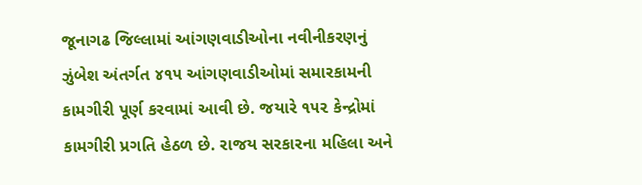જૂનાગઢ જિલ્લામાં આંગણવાડીઓના નવીનીકરણનું ઝુંબેશ અંતર્ગત ૪૧૫ આંગણવાડીઓમાં સમારકામની કામગીરી પૂર્ણ કરવામાં આવી છે. જયારે ૧૫૨ કેન્દ્રોમાં કામગીરી પ્રગતિ હેઠળ છે. રાજય સરકારના મહિલા અને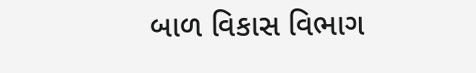બાળ વિકાસ વિભાગ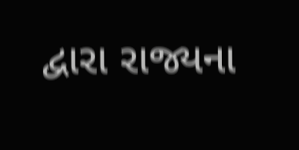દ્વારા રાજ્યના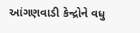આંગણવાડી કેન્દ્રોને વધુ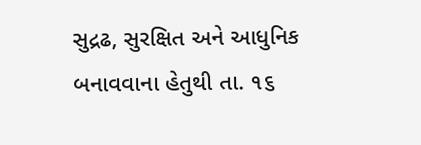સુદ્રઢ, સુરક્ષિત અને આધુનિક બનાવવાના હેતુથી તા. ૧૬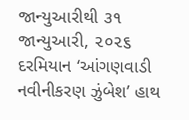જાન્યુઆરીથી ૩૧ જાન્યુઆરી, ૨૦૨૬ દરમિયાન ‘આંગણવાડી નવીનીકરણ ઝુંબેશ’ હાથ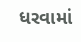ધરવામાં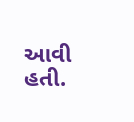આવી હતી.